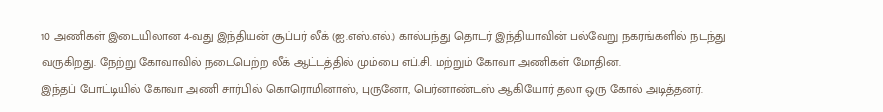10 அணிகள் இடையிலான 4-வது இந்தியன் சூப்பர் லீக் (ஐ.எஸ்.எல்.) கால்பந்து தொடர் இந்தியாவின் பல்வேறு நகரங்களில் நடந்து வருகிறது. நேற்று கோவாவில் நடைபெற்ற லீக் ஆட்டத்தில் மும்பை எப்.சி. மற்றும் கோவா அணிகள் மோதின.
இந்தப் போட்டியில் கோவா அணி சார்பில் கொரொமினாஸ், புருனோ, பெர்னாண்டஸ் ஆகியோர் தலா ஒரு கோல் அடித்தனர்.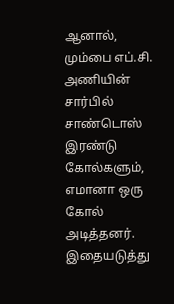ஆனால், மும்பை எப்.சி. அணியின் சார்பில் சாண்டொஸ் இரண்டு கோல்களும், எமானா ஒரு கோல் அடித்தனர். இதையடுத்து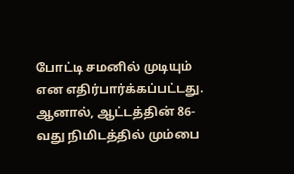போட்டி சமனில் முடியும் என எதிர்பார்க்கப்பட்டது.
ஆனால், ஆட்டத்தின் 86-வது நிமிடத்தில் மும்பை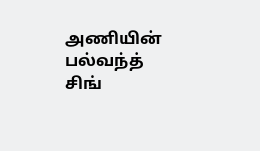அணியின் பல்வந்த் சிங்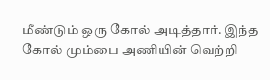மீண்டும் ஒரு கோல் அடித்தார். இந்த கோல் மும்பை அணியின் வெற்றி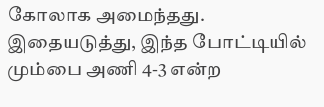கோலாக அமைந்தது. இதையடுத்து, இந்த போட்டியில் மும்பை அணி 4-3 என்ற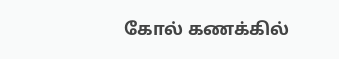கோல் கணக்கில்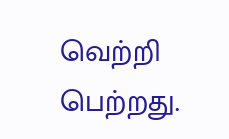வெற்றி பெற்றது.